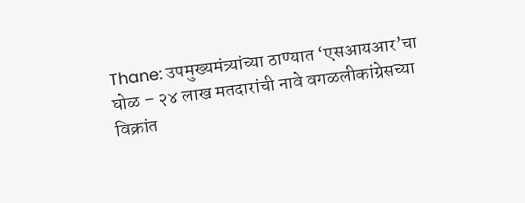Thane: उपमुख्यमंत्र्यांच्या ठाण्यात ‘एसआयआर’चा घोळ – २४ लाख मतदारांची नावे वगळलीकांग्रेसच्या विक्रांत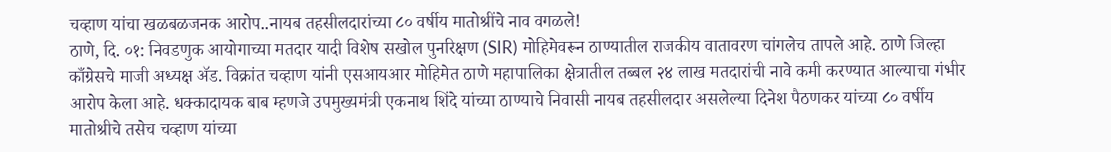चव्हाण यांचा खळबळजनक आरोप..नायब तहसीलदारांच्या ८० वर्षीय मातोश्रींचे नाव वगळले!
ठाणे, दि. ०१: निवडणुक आयोगाच्या मतदार यादी विशेष सखोल पुनरिक्षण (SIR) मोहिमेवरून ठाण्यातील राजकीय वातावरण चांगलेच तापले आहे. ठाणे जिल्हा काँग्रेसचे माजी अध्यक्ष ॲड. विक्रांत चव्हाण यांनी एसआयआर मोहिमेत ठाणे महापालिका क्षेत्रातील तब्बल २४ लाख मतदारांची नावे कमी करण्यात आल्याचा गंभीर आरोप केला आहे. धक्कादायक बाब म्हणजे उपमुख्यमंत्री एकनाथ शिंदे यांच्या ठाण्याचे निवासी नायब तहसीलदार असलेल्या दिनेश पैठणकर यांच्या ८० वर्षीय मातोश्रीचे तसेच चव्हाण यांच्या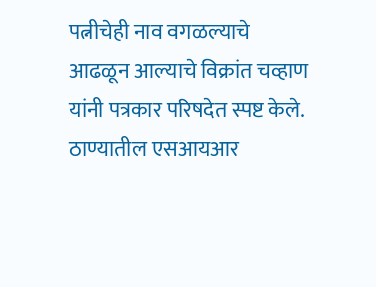पत्नीचेही नाव वगळल्याचे आढळून आल्याचे विक्रांत चव्हाण यांनी पत्रकार परिषदेत स्पष्ट केले.
ठाण्यातील एसआयआर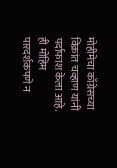मोहीमेचा काँग्रेसच्या विक्रांत चव्हाण यांनी पर्दाफाश केला आहे. ही मोहिम पारदर्शकपणे न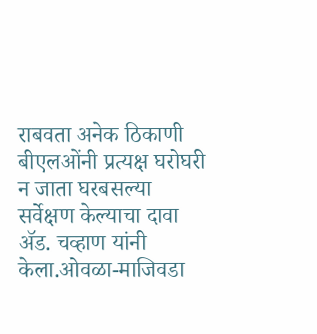राबवता अनेक ठिकाणी बीएलओंनी प्रत्यक्ष घरोघरी न जाता घरबसल्या सर्वेक्षण केल्याचा दावा ॲड. चव्हाण यांनी केला.ओवळा-माजिवडा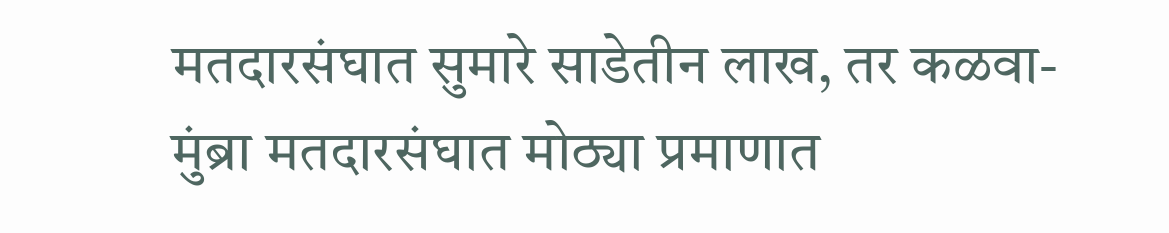मतदारसंघात सुमारे साडेतीन लाख, तर कळवा-मुंब्रा मतदारसंघात मोठ्या प्रमाणात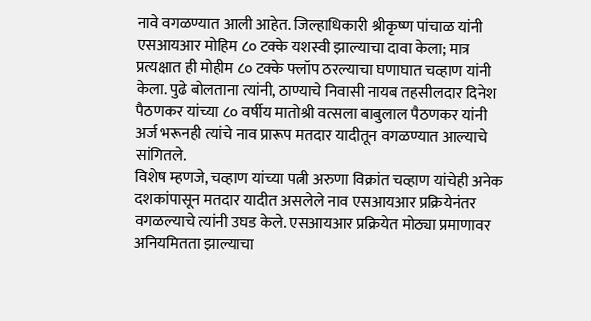नावे वगळण्यात आली आहेत. जिल्हाधिकारी श्रीकृष्ण पांचाळ यांनी एसआयआर मोहिम ८० टक्के यशस्वी झाल्याचा दावा केला; मात्र प्रत्यक्षात ही मोहीम ८० टक्के फ्लॉप ठरल्याचा घणाघात चव्हाण यांनी केला. पुढे बोलताना त्यांनी, ठाण्याचे निवासी नायब तहसीलदार दिनेश पैठणकर यांच्या ८० वर्षीय मातोश्री वत्सला बाबुलाल पैठणकर यांनी अर्ज भरूनही त्यांचे नाव प्रारूप मतदार यादीतून वगळण्यात आल्याचे सांगितले.
विशेष म्हणजे, चव्हाण यांच्या पत्नी अरुणा विक्रांत चव्हाण यांचेही अनेक दशकांपासून मतदार यादीत असलेले नाव एसआयआर प्रक्रियेनंतर वगळल्याचे त्यांनी उघड केले. एसआयआर प्रक्रियेत मोठ्या प्रमाणावर अनियमितता झाल्याचा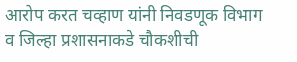आरोप करत चव्हाण यांनी निवडणूक विभाग व जिल्हा प्रशासनाकडे चौकशीची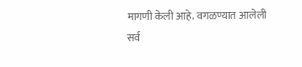मागणी केली आहे. वगळण्यात आलेली सर्व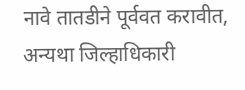नावे तातडीने पूर्ववत करावीत, अन्यथा जिल्हाधिकारी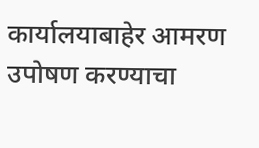कार्यालयाबाहेर आमरण उपोषण करण्याचा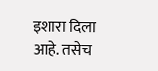इशारा दिला आहे. तसेच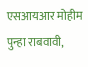एसआयआर मोहीम पुन्हा राबवावी,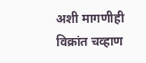अशी मागणीही विक्रांत चव्हाण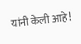यांनी केली आहे!